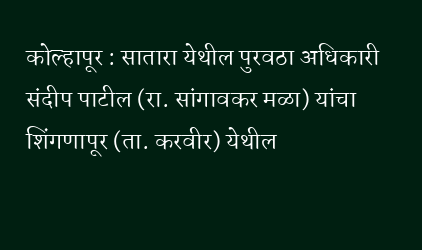कोल्हापूर : सातारा येथील पुरवठा अधिकारी संदीप पाटील (रा. सांगावकर मळा) यांचा शिंगणापूर (ता. करवीर) येथील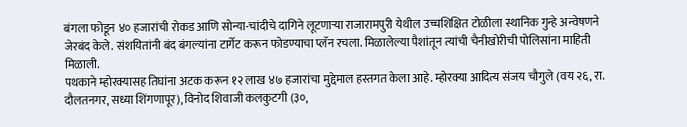बंगला फोडून ४० हजारांची रोकड आणि सोन्या-चांदीचे दागिने लूटणाऱ्या राजारामपुरी येथील उच्चशिक्षित टोळीला स्थानिक गुन्हे अन्वेषणने जेरबंद केले. संशयितांनी बंद बंगल्यांना टार्गेट करून फोडण्याचा प्लॅन रचला. मिळालेल्या पैशांतून त्यांची चैनीखोरीची पोलिसांना माहिती मिळाली.
पथकाने म्होरक्यासह तिघांना अटक करून १२ लाख ४७ हजारांचा मुद्देमाल हस्तगत केला आहे. म्होरक्या आदित्य संजय चौगुले (वय २६, रा. दौलतनगर, सध्या शिंगणापूर), विनोद शिवाजी कलकुटगी (३०,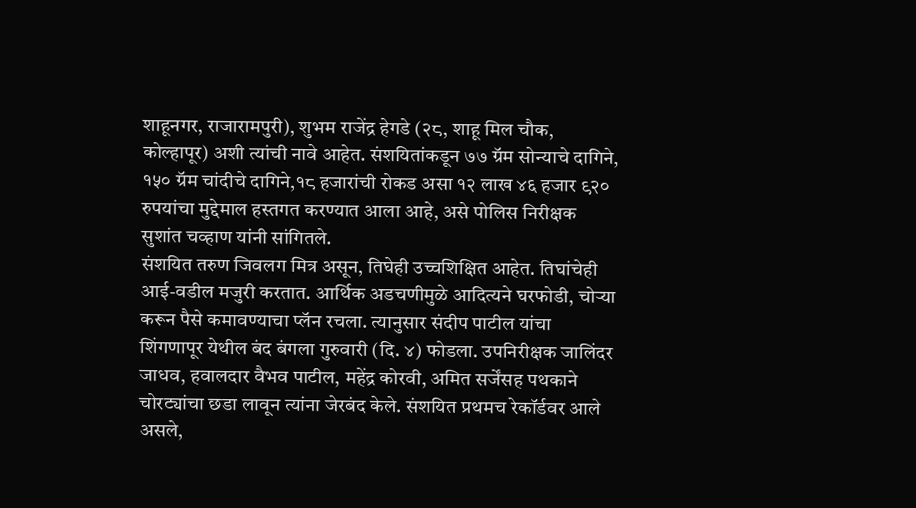शाहूनगर, राजारामपुरी), शुभम राजेंद्र हेगडे (२८, शाहू मिल चौक, कोल्हापूर) अशी त्यांची नावे आहेत. संशयितांकडून ७७ ग्रॅम सोन्याचे दागिने, १५० ग्रॅम चांदीचे दागिने,१८ हजारांची रोकड असा १२ लाख ४६ हजार ९२० रुपयांचा मुद्देमाल हस्तगत करण्यात आला आहे, असे पोलिस निरीक्षक सुशांत चव्हाण यांनी सांगितले.
संशयित तरुण जिवलग मित्र असून, तिघेही उच्चशिक्षित आहेत. तिघांचेही आई-वडील मजुरी करतात. आर्थिक अडचणीमुळे आदित्यने घरफोडी, चोऱ्या करून पैसे कमावण्याचा प्लॅन रचला. त्यानुसार संदीप पाटील यांचा शिंगणापूर येथील बंद बंगला गुरुवारी (दि. ४) फोडला. उपनिरीक्षक जालिंदर जाधव, हवालदार वैभव पाटील, महेंद्र कोरवी, अमित सर्जेंसह पथकाने चोरट्यांचा छडा लावून त्यांना जेरबंद केले. संशयित प्रथमच रेकॉर्डवर आले असले,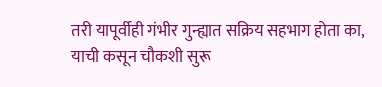तरी यापूर्वीही गंभीर गुन्ह्यात सक्रिय सहभाग होता का, याची कसून चौकशी सुरू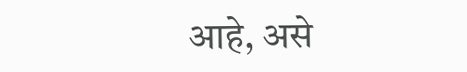आहे, असे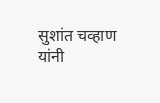सुशांत चव्हाण यांनी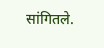सांगितले.